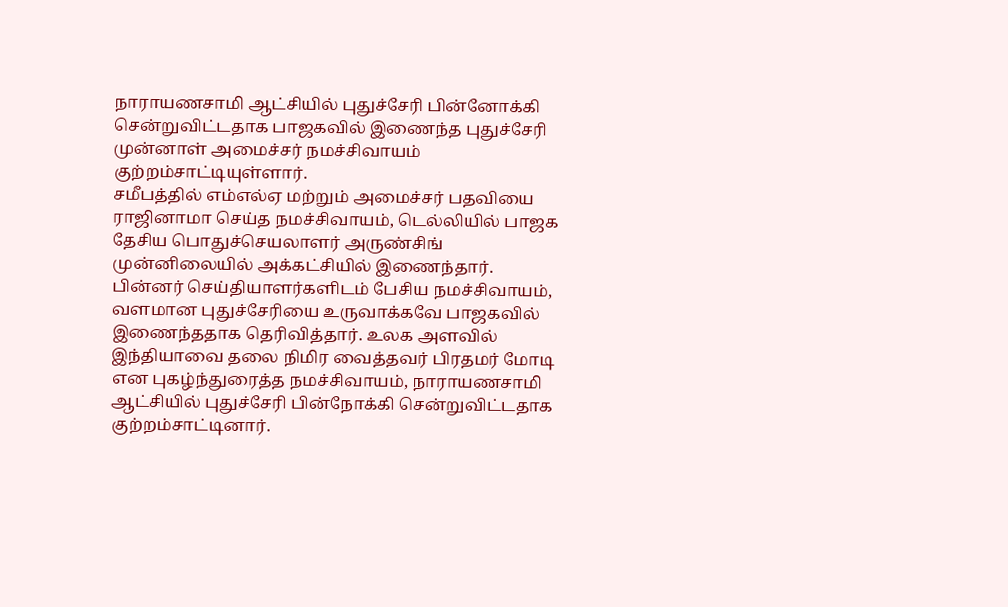நாராயணசாமி ஆட்சியில் புதுச்சேரி பின்னோக்கி சென்றுவிட்டதாக பாஜகவில் இணைந்த புதுச்சேரி முன்னாள் அமைச்சர் நமச்சிவாயம் குற்றம்சாட்டியுள்ளார்.
சமீபத்தில் எம்எல்ஏ மற்றும் அமைச்சர் பதவியை ராஜினாமா செய்த நமச்சிவாயம், டெல்லியில் பாஜக தேசிய பொதுச்செயலாளர் அருண்சிங் முன்னிலையில் அக்கட்சியில் இணைந்தார். பின்னர் செய்தியாளர்களிடம் பேசிய நமச்சிவாயம், வளமான புதுச்சேரியை உருவாக்கவே பாஜகவில் இணைந்ததாக தெரிவித்தார். உலக அளவில் இந்தியாவை தலை நிமிர வைத்தவர் பிரதமர் மோடி என புகழ்ந்துரைத்த நமச்சிவாயம், நாராயணசாமி ஆட்சியில் புதுச்சேரி பின்நோக்கி சென்றுவிட்டதாக குற்றம்சாட்டினார்.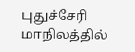புதுச்சேரி மாநிலத்தில்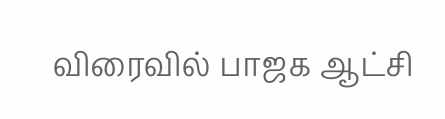விரைவில் பாஜக ஆட்சி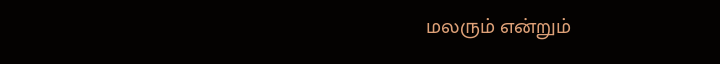மலரும் என்றும்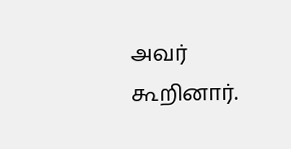அவர் கூறினார்.